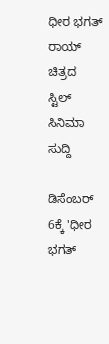ಧೀರ ಭಗತ್ ರಾಯ್ ಚಿತ್ರದ ಸ್ಟಿಲ್
ಸಿನಿಮಾ ಸುದ್ದಿ

ಡಿಸೆಂಬರ್ 6ಕ್ಕೆ 'ಧೀರ ಭಗತ್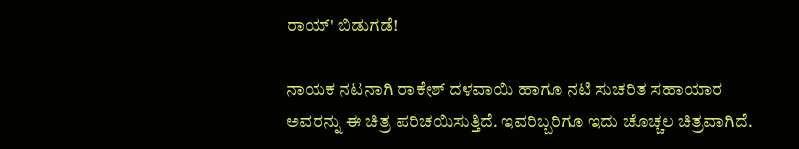ರಾಯ್' ಬಿಡುಗಡೆ!

ನಾಯಕ ನಟನಾಗಿ ರಾಕೇಶ್ ದಳವಾಯಿ ಹಾಗೂ ನಟಿ ಸುಚರಿತ ಸಹಾಯಾರ ಅವರನ್ನು ಈ ಚಿತ್ರ ಪರಿಚಯಿಸುತ್ತಿದೆ. ಇವರಿಬ್ಬರಿಗೂ ಇದು ಚೊಚ್ಚಲ ಚಿತ್ರವಾಗಿದೆ.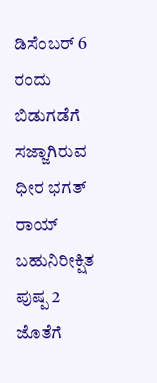ಡಿಸೆಂಬರ್ 6 ರಂದು ಬಿಡುಗಡೆಗೆ ಸಜ್ಜಾಗಿರುವ ಧೀರ ಭಗತ್ ರಾಯ್ ಬಹುನಿರೀಕ್ಷಿತ ಪುಷ್ಪ 2 ಜೊತೆಗೆ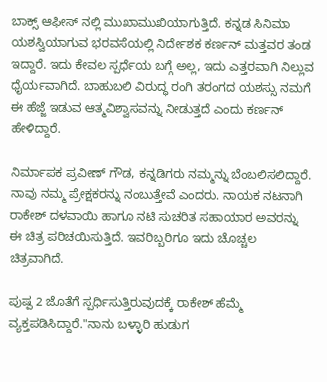ಬಾಕ್ಸ್ ಆಫೀಸ್ ನಲ್ಲಿ ಮುಖಾಮುಖಿಯಾಗುತ್ತಿದೆ. ಕನ್ನಡ ಸಿನಿಮಾ ಯಶಸ್ವಿಯಾಗುವ ಭರವಸೆಯಲ್ಲಿ ನಿರ್ದೇಶಕ ಕರ್ಣನ್ ಮತ್ತವರ ತಂಡ ಇದ್ದಾರೆ. ಇದು ಕೇವಲ ಸ್ಪರ್ಧೆಯ ಬಗ್ಗೆ ಅಲ್ಲ, ಇದು ಎತ್ತರವಾಗಿ ನಿಲ್ಲುವ ಧೈರ್ಯವಾಗಿದೆ. ಬಾಹುಬಲಿ ವಿರುದ್ಧ ರಂಗಿ ತರಂಗದ ಯಶಸ್ಸು ನಮಗೆ ಈ ಹೆಜ್ಜೆ ಇಡುವ ಆತ್ಮವಿಶ್ವಾಸವನ್ನು ನೀಡುತ್ತದೆ ಎಂದು ಕರ್ಣನ್ ಹೇಳಿದ್ದಾರೆ.

ನಿರ್ಮಾಪಕ ಪ್ರವೀಣ್ ಗೌಡ, ಕನ್ನಡಿಗರು ನಮ್ಮನ್ನು ಬೆಂಬಲಿಸಲಿದ್ದಾರೆ. ನಾವು ನಮ್ಮ ಪ್ರೇಕ್ಷಕರನ್ನು ನಂಬುತ್ತೇವೆ ಎಂದರು. ನಾಯಕ ನಟನಾಗಿ ರಾಕೇಶ್ ದಳವಾಯಿ ಹಾಗೂ ನಟಿ ಸುಚರಿತ ಸಹಾಯಾರ ಅವರನ್ನು ಈ ಚಿತ್ರ ಪರಿಚಯಿಸುತ್ತಿದೆ. ಇವರಿಬ್ಬರಿಗೂ ಇದು ಚೊಚ್ಚಲ ಚಿತ್ರವಾಗಿದೆ.

ಪುಷ್ಪ 2 ಜೊತೆಗೆ ಸ್ಪರ್ಧಿಸುತ್ತಿರುವುದಕ್ಕೆ ರಾಕೇಶ್ ಹೆಮ್ಮೆ ವ್ಯಕ್ತಪಡಿಸಿದ್ದಾರೆ."ನಾನು ಬಳ್ಳಾರಿ ಹುಡುಗ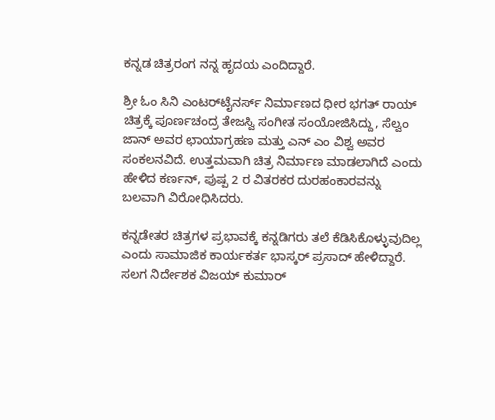ಕನ್ನಡ ಚಿತ್ರರಂಗ ನನ್ನ ಹೃದಯ ಎಂದಿದ್ದಾರೆ.

ಶ್ರೀ ಓಂ ಸಿನಿ ಎಂಟರ್‌ಟೈನರ್ಸ್ ನಿರ್ಮಾಣದ ಧೀರ ಭಗತ್ ರಾಯ್ ಚಿತ್ರಕ್ಕೆ ಪೂರ್ಣಚಂದ್ರ ತೇಜಸ್ವಿ ಸಂಗೀತ ಸಂಯೋಜಿಸಿದ್ದು, ಸೆಲ್ವಂ ಜಾನ್ ಅವರ ಛಾಯಾಗ್ರಹಣ ಮತ್ತು ಎನ್ ಎಂ ವಿಶ್ವ ಅವರ ಸಂಕಲನವಿದೆ. ಉತ್ತಮವಾಗಿ ಚಿತ್ರ ನಿರ್ಮಾಣ ಮಾಡಲಾಗಿದೆ ಎಂದು ಹೇಳಿದ ಕರ್ಣನ್, ಪುಷ್ಪ 2 ರ ವಿತರಕರ ದುರಹಂಕಾರವನ್ನು ಬಲವಾಗಿ ವಿರೋಧಿಸಿದರು.

ಕನ್ನಡೇತರ ಚಿತ್ರಗಳ ಪ್ರಭಾವಕ್ಕೆ ಕನ್ನಡಿಗರು ತಲೆ ಕೆಡಿಸಿಕೊಳ್ಳುವುದಿಲ್ಲ ಎಂದು ಸಾಮಾಜಿಕ ಕಾರ್ಯಕರ್ತ ಭಾಸ್ಕರ್ ಪ್ರಸಾದ್ ಹೇಳಿದ್ದಾರೆ. ಸಲಗ ನಿರ್ದೇಶಕ ವಿಜಯ್ ಕುಮಾರ್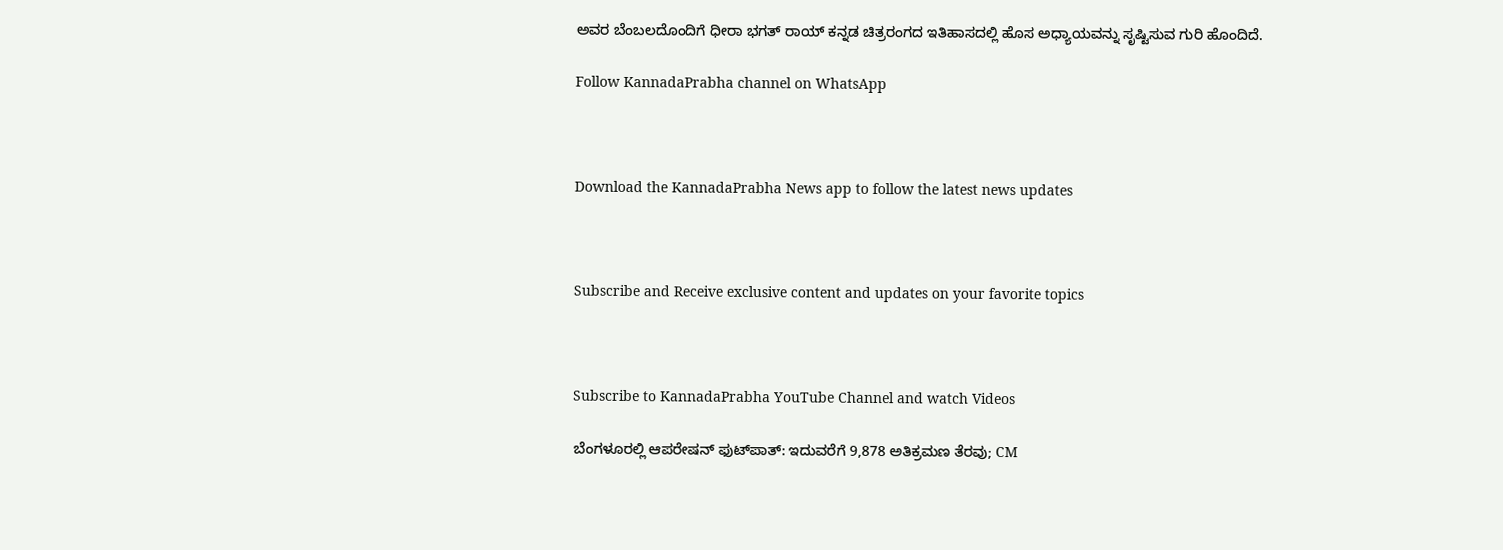ಅವರ ಬೆಂಬಲದೊಂದಿಗೆ ಧೀರಾ ಭಗತ್ ರಾಯ್ ಕನ್ನಡ ಚಿತ್ರರಂಗದ ಇತಿಹಾಸದಲ್ಲಿ ಹೊಸ ಅಧ್ಯಾಯವನ್ನು ಸೃಷ್ಟಿಸುವ ಗುರಿ ಹೊಂದಿದೆ.

Follow KannadaPrabha channel on WhatsApp



Download the KannadaPrabha News app to follow the latest news updates



Subscribe and Receive exclusive content and updates on your favorite topics



Subscribe to KannadaPrabha YouTube Channel and watch Videos

ಬೆಂಗಳೂರಲ್ಲಿ ಆಪರೇಷನ್‌ ಫುಟ್‌ಪಾತ್‌: ಇದುವರೆಗೆ 9,878 ಅತಿಕ್ರಮಣ ತೆರವು; CM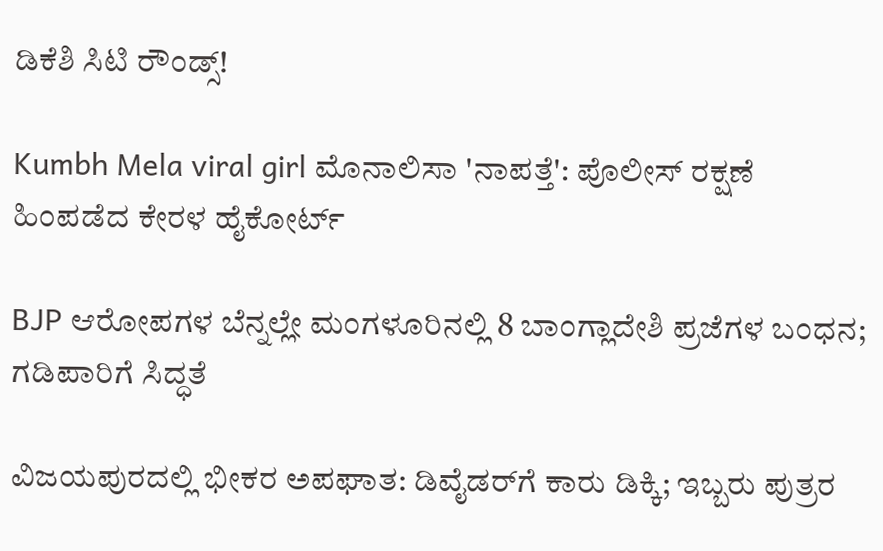ಡಿಕೆಶಿ ಸಿಟಿ ರೌಂಡ್ಸ್!

Kumbh Mela viral girl ಮೊನಾಲಿಸಾ 'ನಾಪತ್ತೆ': ಪೊಲೀಸ್ ರಕ್ಷಣೆ ಹಿಂಪಡೆದ ಕೇರಳ ಹೈಕೋರ್ಟ್

BJP ಆರೋಪಗಳ ಬೆನ್ನಲ್ಲೇ ಮಂಗಳೂರಿನಲ್ಲಿ 8 ಬಾಂಗ್ಲಾದೇಶಿ ಪ್ರಜೆಗಳ ಬಂಧನ; ಗಡಿಪಾರಿಗೆ ಸಿದ್ಧತೆ

ವಿಜಯಪುರದಲ್ಲಿ ಭೀಕರ ಅಪಘಾತ: ಡಿವೈಡರ್‌ಗೆ ಕಾರು ಡಿಕ್ಕಿ; ಇಬ್ಬರು ಪುತ್ರರ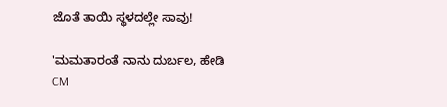ಜೊತೆ ತಾಯಿ ಸ್ಥಳದಲ್ಲೇ ಸಾವು!

'ಮಮತಾರಂತೆ ನಾನು ದುರ್ಬಲ, ಹೇಡಿ CM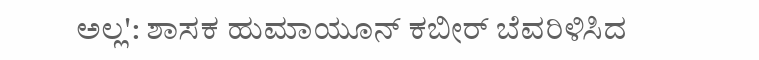ಅಲ್ಲ': ಶಾಸಕ ಹುಮಾಯೂನ್ ಕಬೀರ್ ಬೆವರಿಳಿಸಿದ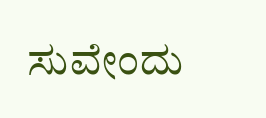ಸುವೇಂದು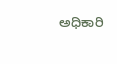ಅಧಿಕಾರಿ